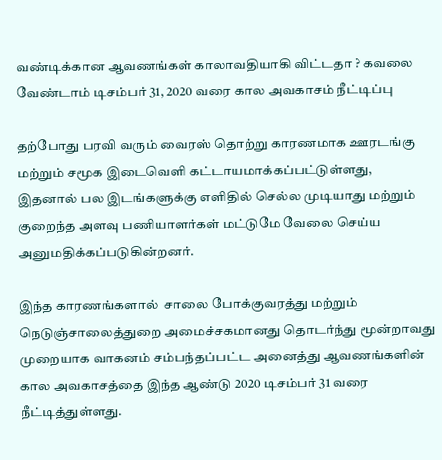வண்டிக்கான ஆவணங்கள் காலாவதியாகி விட்டதா ? கவலை வேண்டாம் டிசம்பர் 31, 2020 வரை கால அவகாசம் நீட்டிப்பு

தற்போது பரவி வரும் வைரஸ் தொற்று காரணமாக ஊரடங்கு மற்றும் சமூக இடைவெளி கட்டாயமாக்கப்பட்டுள்ளது, இதனால் பல இடங்களுக்கு எளிதில் செல்ல முடியாது மற்றும் குறைந்த அளவு பணியாளர்கள் மட்டுமே வேலை செய்ய அனுமதிக்கப்படுகின்றனர்.

இந்த காரணங்களால்  சாலை போக்குவரத்து மற்றும் நெடுஞ்சாலைத்துறை அமைச்சகமானது தொடர்ந்து மூன்றாவது முறையாக வாகனம் சம்பந்தப்பட்ட அனைத்து ஆவணங்களின் கால அவகாசத்தை இந்த ஆண்டு 2020 டிசம்பர் 31 வரை நீட்டித்துள்ளது.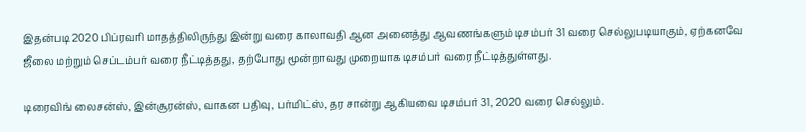இதன்படி 2020 பிப்ரவரி மாதத்திலிருந்து இன்று வரை காலாவதி ஆன அனைத்து ஆவணங்களும் டிசம்பர் 31 வரை செல்லுபடியாகும், ஏற்கனவே ஜீலை மற்றும் செப்டம்பர் வரை நீட்டித்தது, தற்போது மூன்றாவது முறையாக டிசம்பர் வரை நீட்டித்துள்ளது.

டிரைவிங் லைசன்ஸ், இன்சூரன்ஸ், வாகன பதிவு, பர்மிட்ஸ், தர சான்று ஆகியவை டிசம்பர் 31, 2020 வரை செல்லும்.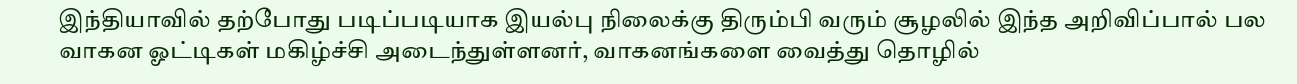இந்தியாவில் தற்போது படிப்படியாக இயல்பு நிலைக்கு திரும்பி வரும் சூழலில் இந்த அறிவிப்பால் பல வாகன ஓட்டிகள் மகிழ்ச்சி அடைந்துள்ளனர், வாகனங்களை வைத்து தொழில்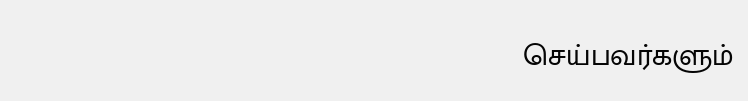செய்பவர்களும்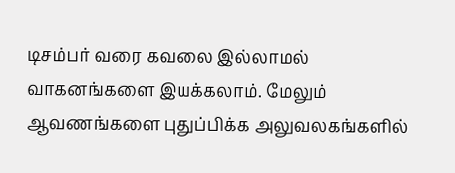டிசம்பர் வரை கவலை இல்லாமல் வாகனங்களை இயக்கலாம். மேலும் ஆவணங்களை புதுப்பிக்க அலுவலகங்களில்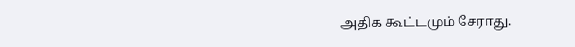அதிக கூட்டமும் சேராது.